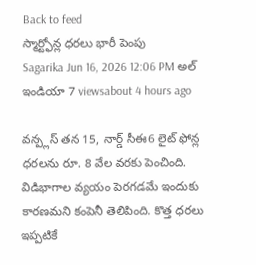Back to feed
స్మార్ట్ఫోన్ల ధరలు భారీ పెంపు
Sagarika Jun 16, 2026 12:06 PM అల్ ఇండియా 7 viewsabout 4 hours ago

వన్ప్లస్ తన 15, నార్డ్ సీఈ6 లైట్ ఫోన్ల ధరలను రూ. 8 వేల వరకు పెంచింది. విడిభాగాల వ్యయం పెరగడమే ఇందుకు కారణమని కంపెనీ తెలిపింది. కొత్త ధరలు ఇప్పటికే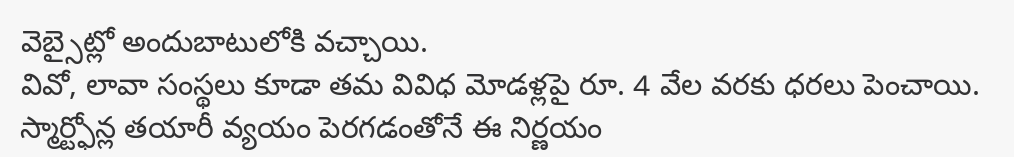వెబ్సైట్లో అందుబాటులోకి వచ్చాయి.
వివో, లావా సంస్థలు కూడా తమ వివిధ మోడళ్లపై రూ. 4 వేల వరకు ధరలు పెంచాయి. స్మార్ట్ఫోన్ల తయారీ వ్యయం పెరగడంతోనే ఈ నిర్ణయం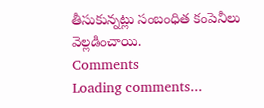తీసుకున్నట్లు సంబంధిత కంపెనీలు వెల్లడించాయి.
Comments
Loading comments...